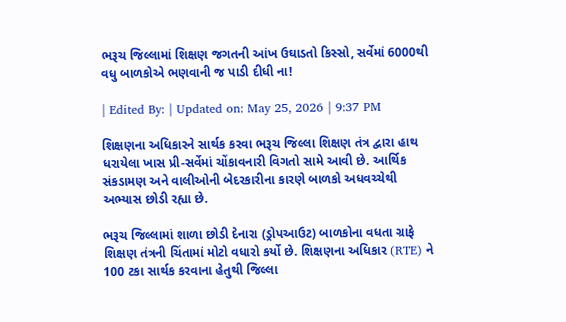ભરૂચ જિલ્લામાં શિક્ષણ જગતની આંખ ઉઘાડતો કિસ્સો, સર્વેમાં 6000થી વધુ બાળકોએ ભણવાની જ પાડી દીધી ના!

| Edited By: | Updated on: May 25, 2026 | 9:37 PM

શિક્ષણના અધિકારને સાર્થક કરવા ભરૂચ જિલ્લા શિક્ષણ તંત્ર દ્વારા હાથ ધરાયેલા ખાસ પ્રી-સર્વેમાં ચોંકાવનારી વિગતો સામે આવી છે. આર્થિક સંકડામણ અને વાલીઓની બેદરકારીના કારણે બાળકો અધવચ્ચેથી અભ્યાસ છોડી રહ્યા છે.

ભરૂચ જિલ્લામાં શાળા છોડી દેનારા (ડ્રોપઆઉટ) બાળકોના વધતા ગ્રાફે શિક્ષણ તંત્રની ચિંતામાં મોટો વધારો કર્યો છે. શિક્ષણના અધિકાર (RTE) ને 100 ટકા સાર્થક કરવાના હેતુથી જિલ્લા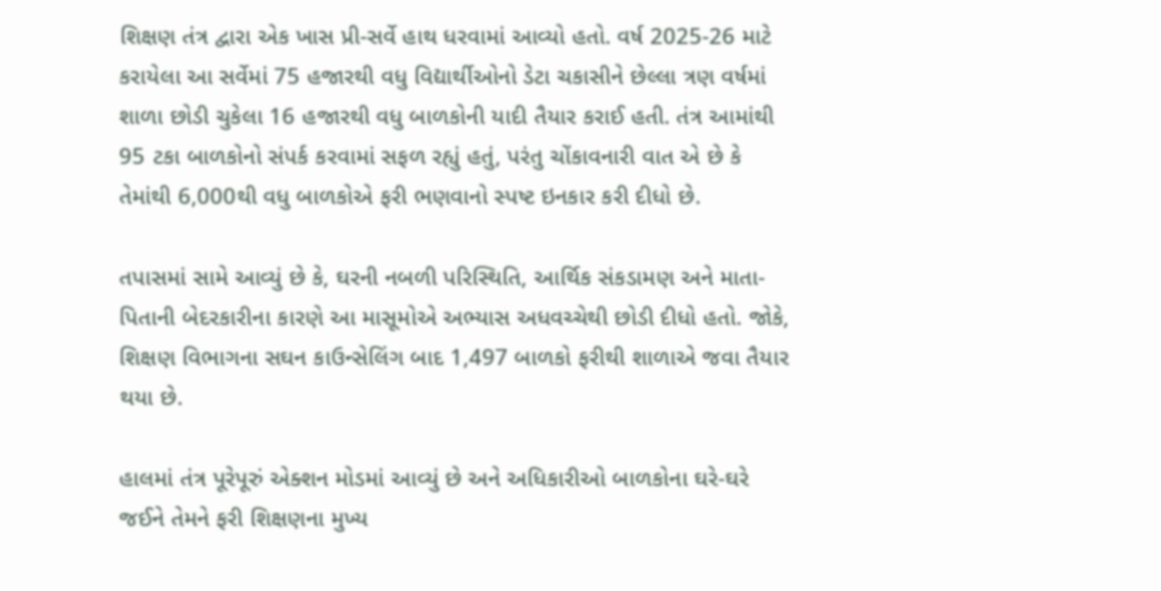શિક્ષણ તંત્ર દ્વારા એક ખાસ પ્રી-સર્વે હાથ ધરવામાં આવ્યો હતો. વર્ષ 2025-26 માટે કરાયેલા આ સર્વેમાં 75 હજારથી વધુ વિદ્યાર્થીઓનો ડેટા ચકાસીને છેલ્લા ત્રણ વર્ષમાં શાળા છોડી ચુકેલા 16 હજારથી વધુ બાળકોની યાદી તૈયાર કરાઈ હતી. તંત્ર આમાંથી 95 ટકા બાળકોનો સંપર્ક કરવામાં સફળ રહ્યું હતું, પરંતુ ચોંકાવનારી વાત એ છે કે તેમાંથી 6,000થી વધુ બાળકોએ ફરી ભણવાનો સ્પષ્ટ ઇનકાર કરી દીધો છે.

તપાસમાં સામે આવ્યું છે કે, ઘરની નબળી પરિસ્થિતિ, આર્થિક સંકડામણ અને માતા-પિતાની બેદરકારીના કારણે આ માસૂમોએ અભ્યાસ અધવચ્ચેથી છોડી દીધો હતો. જોકે, શિક્ષણ વિભાગના સઘન કાઉન્સેલિંગ બાદ 1,497 બાળકો ફરીથી શાળાએ જવા તૈયાર થયા છે.

હાલમાં તંત્ર પૂરેપૂરું એક્શન મોડમાં આવ્યું છે અને અધિકારીઓ બાળકોના ઘરે-ઘરે જઈને તેમને ફરી શિક્ષણના મુખ્ય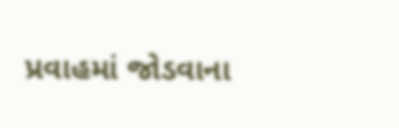પ્રવાહમાં જોડવાના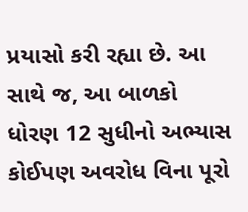પ્રયાસો કરી રહ્યા છે. આ સાથે જ, આ બાળકો ધોરણ 12 સુધીનો અભ્યાસ કોઈપણ અવરોધ વિના પૂરો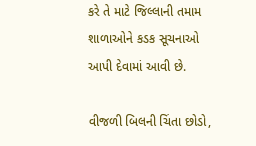કરે તે માટે જિલ્લાની તમામ શાળાઓને કડક સૂચનાઓ આપી દેવામાં આવી છે.

વીજળી બિલની ચિંતા છોડો,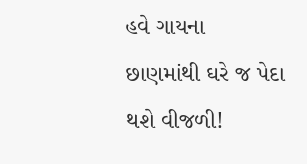હવે ગાયના છાણમાંથી ઘરે જ પેદા થશે વીજળી!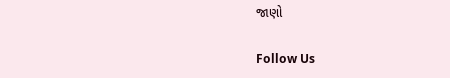જાણો

Follow Us